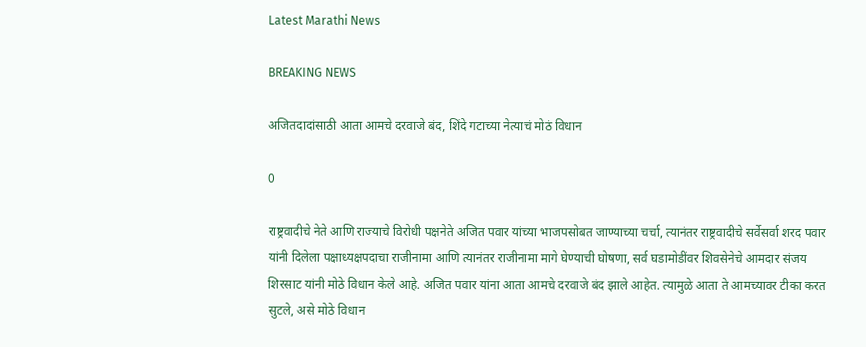Latest Marathi News

BREAKING NEWS

अजितदादांसाठी आता आमचे दरवाजे बंद, शिंदे गटाच्या नेत्याचं मोठं विधान

0

राष्ट्रवादीचे नेते आणि राज्याचे विरोधी पक्षनेते अजित पवार यांच्या भाजपसोबत जाण्याच्या चर्चा, त्यानंतर राष्ट्रवादीचे सर्वेसर्वा शरद पवार यांनी दिलेला पक्षाध्यक्षपदाचा राजीनामा आणि त्यानंतर राजीनामा मागे घेण्याची घोषणा, सर्व घडामोडींवर शिवसेनेचे आमदार संजय शिरसाट यांनी मोठे विधान केले आहे. अजित पवार यांना आता आमचे दरवाजे बंद झाले आहेत. त्यामुळे आता ते आमच्यावर टीका करत सुटले, असे मोठे विधान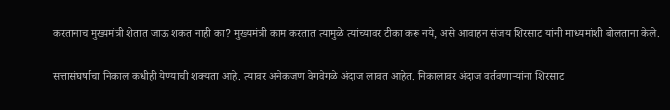करतानाच मुख्यमंत्री शेतात जाऊ शकत नाही का? मुख्यमंत्री काम करतात त्यामुळे त्यांच्यावर टीका करू नये, असे आवाहन संजय शिरसाट यांनी माध्यमांशी बोलताना केले.

सत्तासंघर्षाचा निकाल कधीही येण्याची शक्यता आहे. त्यावर अनेकजण वेगवेगळे अंदाज लावत आहेत. निकालावर अंदाज वर्तवणाऱ्यांना शिरसाट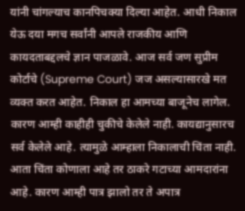यांनी चांगल्याच कानपिचक्या दिल्या आहेत. आधी निकाल येऊ दया मगच सर्वांनी आपले राजकीय आणि कायदताबद्दलचे ज्ञान पाजळावे. आज सर्व जण सुप्रीम कोर्टाचे (Supreme Court) जज असल्यासारखे मत व्यक्त करत आहेत. निकाल हा आमच्या बाजूनेच लागेल. कारण आम्ही काहीही चुकीचे केलेले नाही. कायद्यानुसारच सर्व केलेले आहे. त्यामुळे आम्हाला निकालाची चिंता नाही. आता चिंता कोणाला आहे तर ठाकरे गटाच्या आमदारांना आहे. कारण आम्ही पात्र झालो तर ते अपात्र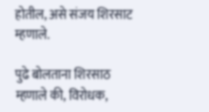होतील, असे संजय शिरसाट म्हणाले.

पुढे बोलताना शिरसाठ म्हणाले की, विरोधक,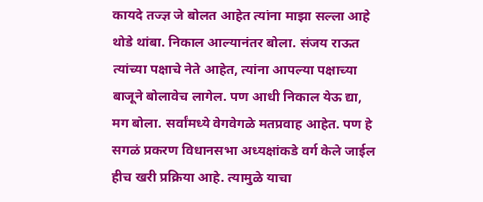कायदे तज्ज्ञ जे बोलत आहेत त्यांना माझा सल्ला आहे थोडे थांबा. निकाल आल्यानंतर बोला. संजय राऊत त्यांच्या पक्षाचे नेते आहेत, त्यांना आपल्या पक्षाच्या बाजूने बोलावेच लागेल. पण आधी निकाल येऊ द्या, मग बोला. सर्वांमध्ये वेगवेगळे मतप्रवाह आहेत. पण हे सगळं प्रकरण विधानसभा अध्यक्षांकडे वर्ग केले जाईल हीच खरी प्रक्रिया आहे. त्यामुळे याचा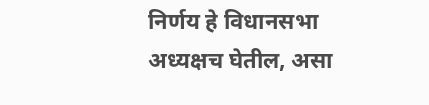निर्णय हे विधानसभा अध्यक्षच घेतील, असा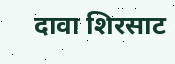दावा शिरसाट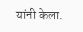यांनी केला.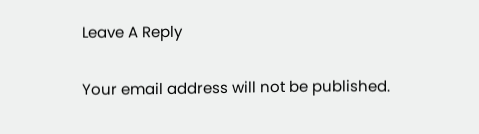Leave A Reply

Your email address will not be published.